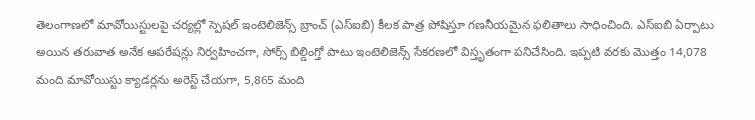తెలంగాణలో మావోయిస్టులపై చర్యల్లో స్పెషల్ ఇంటెలిజెన్స్ బ్రాంచ్ (ఎస్ఐబి) కీలక పాత్ర పోషిస్తూ గణనీయమైన ఫలితాలు సాధించింది. ఎస్ఐబి ఏర్పాటు అయిన తరువాత అనేక ఆపరేషన్లు నిర్వహించగా, సోర్స్ బిల్డింగ్తో పాటు ఇంటెలిజెన్స్ సేకరణలో విస్తృతంగా పనిచేసింది. ఇప్పటి వరకు మొత్తం 14,078 మంది మావోయిస్టు క్యాడర్లను అరెస్ట్ చేయగా, 5,865 మంది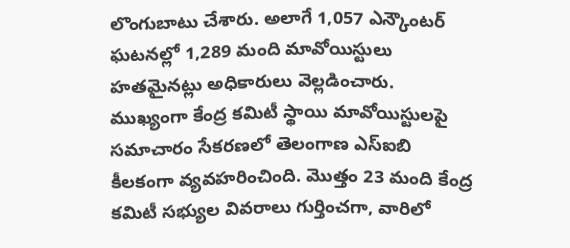లొంగుబాటు చేశారు. అలాగే 1,057 ఎన్కౌంటర్ ఘటనల్లో 1,289 మంది మావోయిస్టులు హతమైనట్లు అధికారులు వెల్లడించారు.
ముఖ్యంగా కేంద్ర కమిటీ స్థాయి మావోయిస్టులపై సమాచారం సేకరణలో తెలంగాణ ఎస్ఐబి కీలకంగా వ్యవహరించింది. మొత్తం 23 మంది కేంద్ర కమిటీ సభ్యుల వివరాలు గుర్తించగా, వారిలో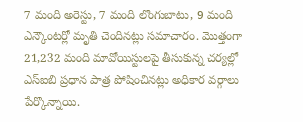7 మంది అరెస్టు, 7 మంది లొంగుబాటు, 9 మంది ఎన్కౌంటర్లో మృతి చెందినట్లు సమాచారం. మొత్తంగా 21,232 మంది మావోయిస్టులపై తీసుకున్న చర్యల్లో ఎస్ఐబి ప్రధాన పాత్ర పోషించినట్లు అధికార వర్గాలు పేర్కొన్నాయి.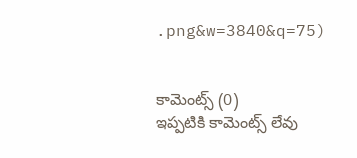.png&w=3840&q=75)


కామెంట్స్ (0)
ఇప్పటికి కామెంట్స్ లేవు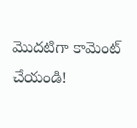మొదటిగా కామెంట్ చేయండి!